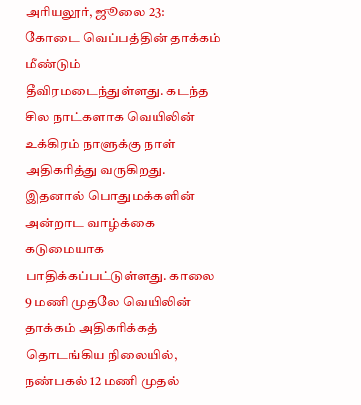அரியலூர், ஜூலை 23: கோடை வெப்பத்தின் தாக்கம் மீண்டும் தீவிரமடைந்துள்ளது. கடந்த சில நாட்களாக வெயிலின் உக்கிரம் நாளுக்கு நாள் அதிகரித்து வருகிறது. இதனால் பொதுமக்களின் அன்றாட வாழ்க்கை கடுமையாக பாதிக்கப்பட்டுள்ளது. காலை 9 மணி முதலே வெயிலின் தாக்கம் அதிகரிக்கத் தொடங்கிய நிலையில், நண்பகல் 12 மணி முதல்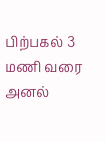பிற்பகல் 3 மணி வரை அனல்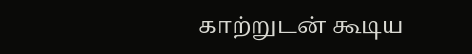காற்றுடன் கூடிய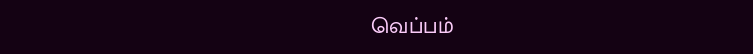வெப்பம்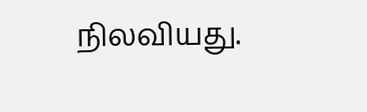நிலவியது.